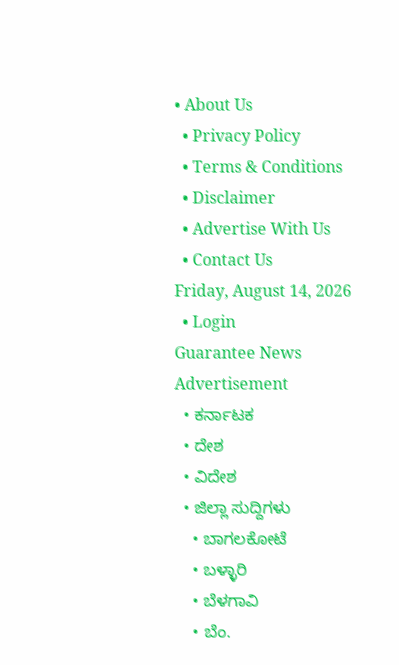• About Us
  • Privacy Policy
  • Terms & Conditions
  • Disclaimer
  • Advertise With Us
  • Contact Us
Friday, August 14, 2026
  • Login
Guarantee News
Advertisement
  • ಕರ್ನಾಟಕ
  • ದೇಶ
  • ವಿದೇಶ
  • ಜಿಲ್ಲಾ ಸುದ್ದಿಗಳು
    • ಬಾಗಲಕೋಟೆ
    • ಬಳ್ಳಾರಿ
    • ಬೆಳಗಾವಿ
    • ಬೆಂ.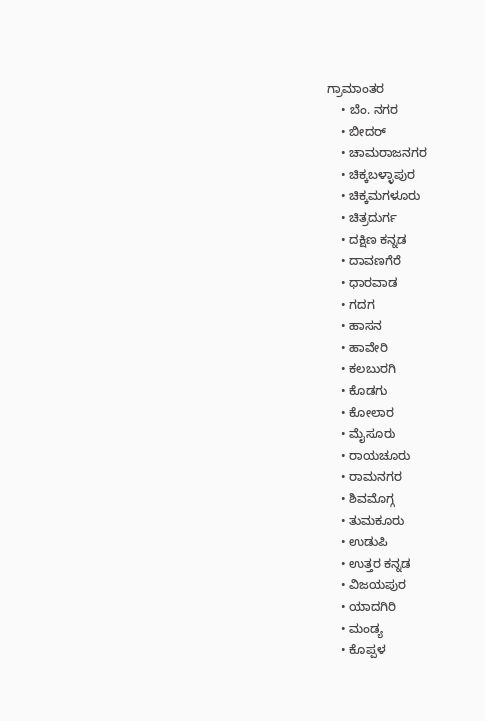ಗ್ರಾಮಾಂತರ
    • ಬೆಂ. ನಗರ
    • ಬೀದರ್
    • ಚಾಮರಾಜನಗರ
    • ಚಿಕ್ಕಬಳ್ಳಾಪುರ
    • ಚಿಕ್ಕಮಗಳೂರು
    • ಚಿತ್ರದುರ್ಗ
    • ದಕ್ಷಿಣ ಕನ್ನಡ
    • ದಾವಣಗೆರೆ
    • ಧಾರವಾಡ
    • ಗದಗ
    • ಹಾಸನ
    • ಹಾವೇರಿ
    • ಕಲಬುರಗಿ
    • ಕೊಡಗು
    • ಕೋಲಾರ
    • ಮೈಸೂರು
    • ರಾಯಚೂರು
    • ರಾಮನಗರ
    • ಶಿವಮೊಗ್ಗ
    • ತುಮಕೂರು
    • ಉಡುಪಿ
    • ಉತ್ತರ ಕನ್ನಡ
    • ವಿಜಯಪುರ
    • ಯಾದಗಿರಿ
    • ಮಂಡ್ಯ
    • ಕೊಪ್ಪಳ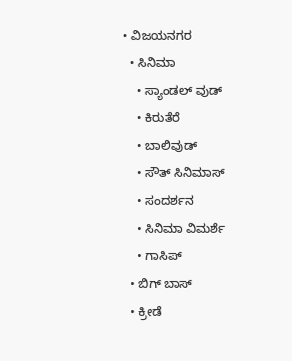• ವಿಜಯನಗರ
  • ಸಿನಿಮಾ
    • ಸ್ಯಾಂಡಲ್ ವುಡ್
    • ಕಿರುತೆರೆ
    • ಬಾಲಿವುಡ್
    • ಸೌತ್ ಸಿನಿಮಾಸ್
    • ಸಂದರ್ಶನ
    • ಸಿನಿಮಾ ವಿಮರ್ಶೆ
    • ಗಾಸಿಪ್
  • ಬಿಗ್ ಬಾಸ್
  • ಕ್ರೀಡೆ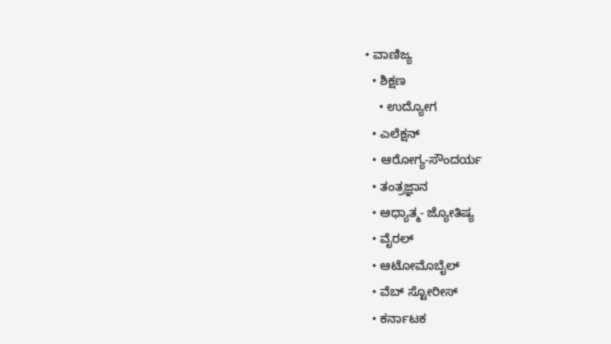• ವಾಣಿಜ್ಯ
  • ಶಿಕ್ಷಣ
    • ಉದ್ಯೋಗ
  • ಎಲೆಕ್ಷನ್
  • ಆರೋಗ್ಯ-ಸೌಂದರ್ಯ
  • ತಂತ್ರಜ್ಞಾನ
  • ಆಧ್ಯಾತ್ಮ- ಜ್ಯೋತಿಷ್ಯ
  • ವೈರಲ್
  • ಆಟೋಮೊಬೈಲ್
  • ವೆಬ್ ಸ್ಟೋರೀಸ್
  • ಕರ್ನಾಟಕ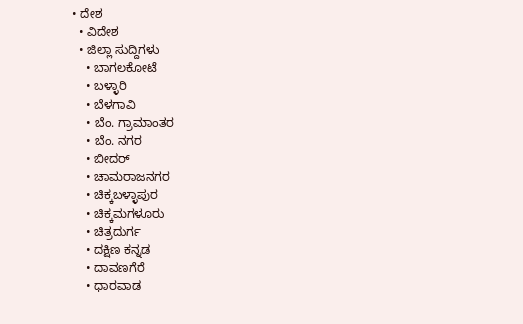• ದೇಶ
  • ವಿದೇಶ
  • ಜಿಲ್ಲಾ ಸುದ್ದಿಗಳು
    • ಬಾಗಲಕೋಟೆ
    • ಬಳ್ಳಾರಿ
    • ಬೆಳಗಾವಿ
    • ಬೆಂ. ಗ್ರಾಮಾಂತರ
    • ಬೆಂ. ನಗರ
    • ಬೀದರ್
    • ಚಾಮರಾಜನಗರ
    • ಚಿಕ್ಕಬಳ್ಳಾಪುರ
    • ಚಿಕ್ಕಮಗಳೂರು
    • ಚಿತ್ರದುರ್ಗ
    • ದಕ್ಷಿಣ ಕನ್ನಡ
    • ದಾವಣಗೆರೆ
    • ಧಾರವಾಡ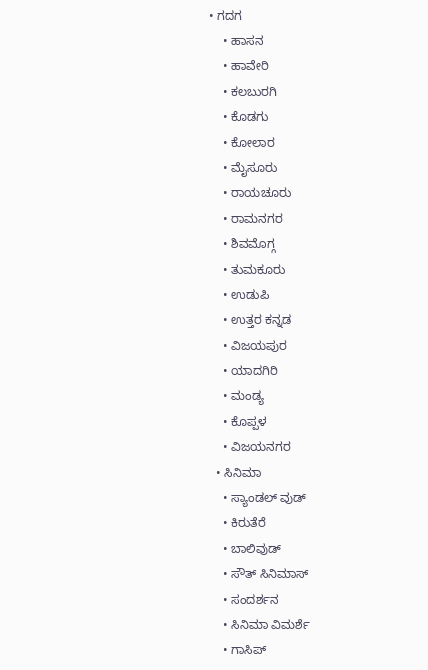• ಗದಗ
    • ಹಾಸನ
    • ಹಾವೇರಿ
    • ಕಲಬುರಗಿ
    • ಕೊಡಗು
    • ಕೋಲಾರ
    • ಮೈಸೂರು
    • ರಾಯಚೂರು
    • ರಾಮನಗರ
    • ಶಿವಮೊಗ್ಗ
    • ತುಮಕೂರು
    • ಉಡುಪಿ
    • ಉತ್ತರ ಕನ್ನಡ
    • ವಿಜಯಪುರ
    • ಯಾದಗಿರಿ
    • ಮಂಡ್ಯ
    • ಕೊಪ್ಪಳ
    • ವಿಜಯನಗರ
  • ಸಿನಿಮಾ
    • ಸ್ಯಾಂಡಲ್ ವುಡ್
    • ಕಿರುತೆರೆ
    • ಬಾಲಿವುಡ್
    • ಸೌತ್ ಸಿನಿಮಾಸ್
    • ಸಂದರ್ಶನ
    • ಸಿನಿಮಾ ವಿಮರ್ಶೆ
    • ಗಾಸಿಪ್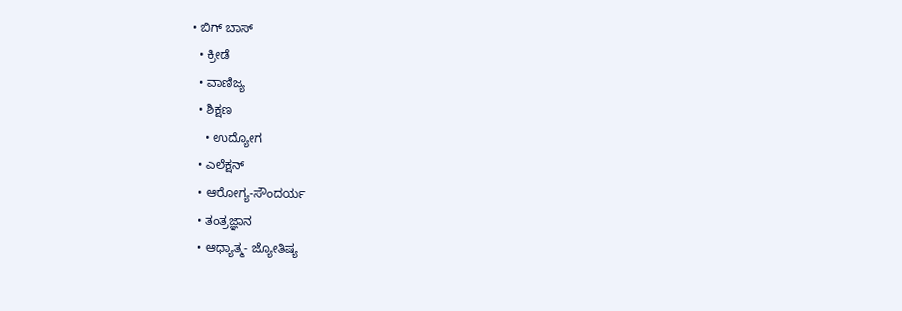• ಬಿಗ್ ಬಾಸ್
  • ಕ್ರೀಡೆ
  • ವಾಣಿಜ್ಯ
  • ಶಿಕ್ಷಣ
    • ಉದ್ಯೋಗ
  • ಎಲೆಕ್ಷನ್
  • ಆರೋಗ್ಯ-ಸೌಂದರ್ಯ
  • ತಂತ್ರಜ್ಞಾನ
  • ಆಧ್ಯಾತ್ಮ- ಜ್ಯೋತಿಷ್ಯ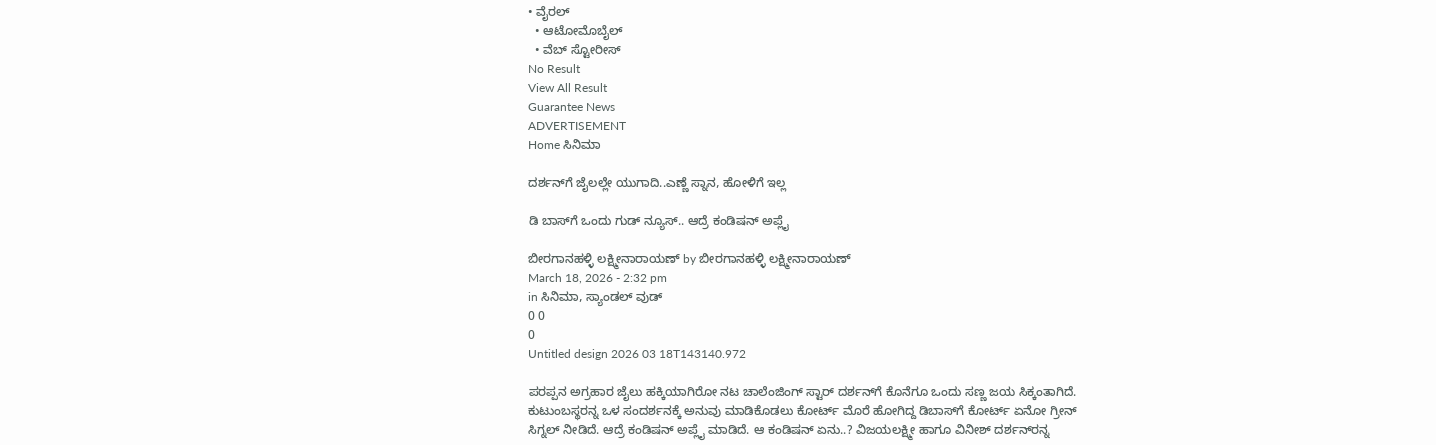• ವೈರಲ್
  • ಆಟೋಮೊಬೈಲ್
  • ವೆಬ್ ಸ್ಟೋರೀಸ್
No Result
View All Result
Guarantee News
ADVERTISEMENT
Home ಸಿನಿಮಾ

ದರ್ಶನ್‌ಗೆ ಜೈಲಲ್ಲೇ ಯುಗಾದಿ..ಎಣ್ಣೆ ಸ್ನಾನ, ಹೋಳಿಗೆ ಇಲ್ಲ

ಡಿ ಬಾಸ್‌ಗೆ ಒಂದು ಗುಡ್ ನ್ಯೂಸ್.. ಆದ್ರೆ ಕಂಡಿಷನ್ ಅಪ್ಲೈ

ಬೀರಗಾನಹಳ್ಳಿ ಲಕ್ಷ್ಮೀನಾರಾಯಣ್ by ಬೀರಗಾನಹಳ್ಳಿ ಲಕ್ಷ್ಮೀನಾರಾಯಣ್
March 18, 2026 - 2:32 pm
in ಸಿನಿಮಾ, ಸ್ಯಾಂಡಲ್ ವುಡ್
0 0
0
Untitled design 2026 03 18T143140.972

ಪರಪ್ಪನ ಅಗ್ರಹಾರ ಜೈಲು ಹಕ್ಕಿಯಾಗಿರೋ ನಟ ಚಾಲೆಂಜಿಂಗ್ ಸ್ಟಾರ್ ದರ್ಶನ್‌ಗೆ ಕೊನೆಗೂ ಒಂದು ಸಣ್ಣ ಜಯ ಸಿಕ್ಕಂತಾಗಿದೆ. ಕುಟುಂಬಸ್ಥರನ್ನ ಒಳ ಸಂದರ್ಶನಕ್ಕೆ ಅನುವು ಮಾಡಿಕೊಡಲು ಕೋರ್ಟ್ ಮೊರೆ ಹೋಗಿದ್ದ ಡಿಬಾಸ್‌ಗೆ ಕೋರ್ಟ್ ಏನೋ ಗ್ರೀನ್ ಸಿಗ್ನಲ್ ನೀಡಿದೆ. ಆದ್ರೆ ಕಂಡಿಷನ್ ಅಪ್ಲೈ ಮಾಡಿದೆ. ಆ ಕಂಡಿಷನ್ ಏನು..? ವಿಜಯಲಕ್ಷ್ಮೀ ಹಾಗೂ ವಿನೀಶ್ ದರ್ಶನ್‌ರನ್ನ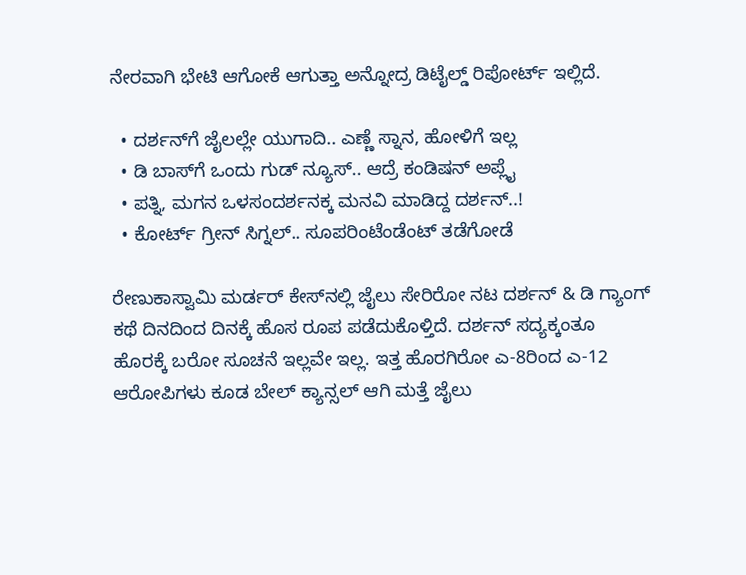ನೇರವಾಗಿ ಭೇಟಿ ಆಗೋಕೆ ಆಗುತ್ತಾ ಅನ್ನೋದ್ರ ಡಿಟೈಲ್ಡ್ ರಿಪೋರ್ಟ್ ಇಲ್ಲಿದೆ.

  • ದರ್ಶನ್‌ಗೆ ಜೈಲಲ್ಲೇ ಯುಗಾದಿ.. ಎಣ್ಣೆ ಸ್ನಾನ, ಹೋಳಿಗೆ ಇಲ್ಲ
  • ಡಿ ಬಾಸ್‌ಗೆ ಒಂದು ಗುಡ್ ನ್ಯೂಸ್.. ಆದ್ರೆ ಕಂಡಿಷನ್ ಅಪ್ಲೈ
  • ಪತ್ನಿ, ಮಗನ ಒಳಸಂದರ್ಶನಕ್ಕ ಮನವಿ ಮಾಡಿದ್ದ ದರ್ಶನ್..!
  • ಕೋರ್ಟ್ ಗ್ರೀನ್ ಸಿಗ್ನಲ್.. ಸೂಪರಿಂಟೆಂಡೆಂಟ್ ತಡೆಗೋಡೆ

ರೇಣುಕಾಸ್ವಾಮಿ ಮರ್ಡರ್ ಕೇಸ್‌‌ನಲ್ಲಿ ಜೈಲು ಸೇರಿರೋ ನಟ ದರ್ಶನ್ & ಡಿ ಗ್ಯಾಂಗ್ ಕಥೆ ದಿನದಿಂದ ದಿನಕ್ಕೆ ಹೊಸ ರೂಪ ಪಡೆದುಕೊಳ್ತಿದೆ. ದರ್ಶನ್ ಸದ್ಯಕ್ಕಂತೂ ಹೊರಕ್ಕೆ ಬರೋ ಸೂಚನೆ ಇಲ್ಲವೇ ಇಲ್ಲ. ಇತ್ತ ಹೊರಗಿರೋ ಎ-8ರಿಂದ ಎ-12 ಆರೋಪಿಗಳು ಕೂಡ ಬೇಲ್ ಕ್ಯಾನ್ಸಲ್ ಆಗಿ ಮತ್ತೆ ಜೈಲು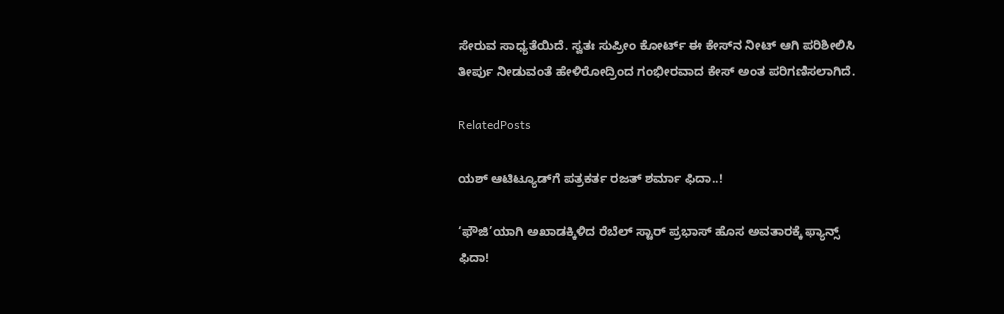ಸೇರುವ ಸಾಧ್ಯತೆಯಿದೆ. ಸ್ವತಃ ಸುಪ್ರೀಂ ಕೋರ್ಟ್ ಈ ಕೇಸ್‌‌ನ ನೀಟ್ ಆಗಿ ಪರಿಶೀಲಿಸಿ ತೀರ್ಪು ನೀಡುವಂತೆ ಹೇಳಿರೋದ್ರಿಂದ ಗಂಭೀರವಾದ ಕೇಸ್ ಅಂತ ಪರಿಗಣಿಸಲಾಗಿದೆ.

RelatedPosts

ಯಶ್ ಆಟಿಟ್ಯೂಡ್‌ಗೆ ಪತ್ರಕರ್ತ ರಜತ್ ಶರ್ಮಾ ಫಿದಾ..!

‘ಫೌಜಿ’ಯಾಗಿ ಅಖಾಡಕ್ಕಿಳಿದ ರೆಬೆಲ್ ಸ್ಟಾರ್ ಪ್ರಭಾಸ್ ಹೊಸ ಅವತಾರಕ್ಕೆ ಫ್ಯಾನ್ಸ್ ಫಿದಾ!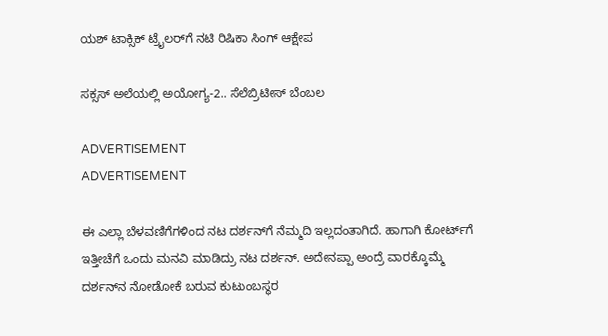ಯಶ್ ಟಾಕ್ಸಿಕ್ ಟ್ರೈಲರ್‌ಗೆ ನಟಿ ರಿಷಿಕಾ ಸಿಂಗ್ ಆಕ್ಷೇಪ

ಸಕ್ಸಸ್ ಅಲೆಯಲ್ಲಿ ಅಯೋಗ್ಯ-2.. ಸೆಲೆಬ್ರಿಟೀಸ್ ಬೆಂಬಲ

ADVERTISEMENT
ADVERTISEMENT

ಈ ಎಲ್ಲಾ ಬೆಳವಣಿಗೆಗಳಿಂದ ನಟ ದರ್ಶನ್‌ಗೆ ನೆಮ್ಮದಿ ಇಲ್ಲದಂತಾಗಿದೆ. ಹಾಗಾಗಿ ಕೋರ್ಟ್‌ಗೆ ಇತ್ತೀಚೆಗೆ ಒಂದು ಮನವಿ ಮಾಡಿದ್ರು ನಟ ದರ್ಶನ್. ಅದೇನಪ್ಪಾ ಅಂದ್ರೆ ವಾರಕ್ಕೊಮ್ಮೆ ದರ್ಶನ್‌ನ ನೋಡೋಕೆ ಬರುವ ಕುಟುಂಬಸ್ಥರ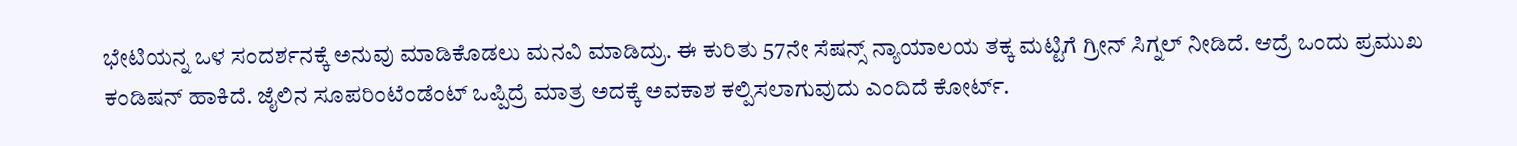ಭೇಟಿಯನ್ನ ಒಳ ಸಂದರ್ಶನಕ್ಕೆ ಅನುವು ಮಾಡಿಕೊಡಲು ಮನವಿ ಮಾಡಿದ್ರು. ಈ ಕುರಿತು 57ನೇ ಸೆಷನ್ಸ್ ನ್ಯಾಯಾಲಯ ತಕ್ಕ ಮಟ್ಟಿಗೆ ಗ್ರೀನ್ ಸಿಗ್ನಲ್ ನೀಡಿದೆ. ಆದ್ರೆ ಒಂದು ಪ್ರಮುಖ ಕಂಡಿಷನ್ ಹಾಕಿದೆ. ಜೈಲಿನ ಸೂಪರಿಂಟೆಂಡೆಂಟ್ ಒಪ್ಪಿದ್ರೆ ಮಾತ್ರ ಅದಕ್ಕೆ ಅವಕಾಶ ಕಲ್ಪಿಸಲಾಗುವುದು ಎಂದಿದೆ ಕೋರ್ಟ್.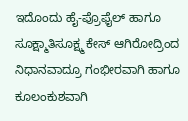ಇದೊಂದು ಹೈ-ಪ್ರೊಫೈಲ್ ಹಾಗೂ ಸೂಕ್ಷ್ಮಾತಿಸೂಕ್ಷ್ಮ ಕೇಸ್ ಆಗಿರೋದ್ರಿಂದ ನಿಧಾನವಾದ್ರೂ ಗಂಭೀರವಾಗಿ ಹಾಗೂ ಕೂಲಂಕುಶವಾಗಿ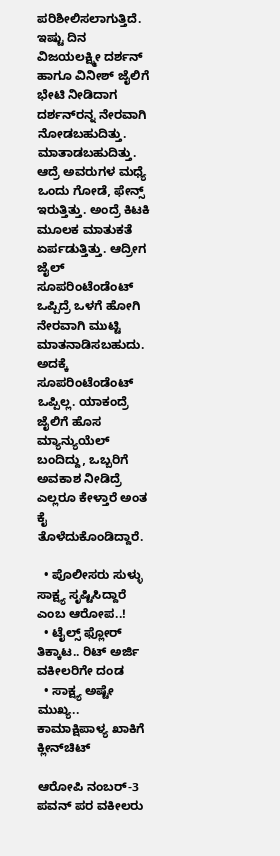ಪರಿಶೀಲಿಸಲಾಗುತ್ತಿದೆ. ಇಷ್ಟು ದಿನ ವಿಜಯಲಕ್ಷ್ಮೀ ದರ್ಶನ್ ಹಾಗೂ ವಿನೀಶ್ ಜೈಲಿಗೆ ಭೇಟಿ ನೀಡಿದಾಗ ದರ್ಶನ್‌ರನ್ನ ನೇರವಾಗಿ ನೋಡಬಹುದಿತ್ತು. ಮಾತಾಡಬಹುದಿತ್ತು. ಆದ್ರೆ ಅವರುಗಳ ಮಧ್ಯೆ ಒಂದು ಗೋಡೆ, ಫೇನ್ಸ್ ಇರುತ್ತಿತ್ತು. ಅಂದ್ರೆ ಕಿಟಕಿ ಮೂಲಕ ಮಾತುಕತೆ ಏರ್ಪಡುತ್ತಿತ್ತು. ಆದ್ರೀಗ ಜೈಲ್ ಸೂಪರಿಂಟೆಂಡೆಂಟ್ ಒಪ್ಪಿದ್ರೆ ಒಳಗೆ ಹೋಗಿ ನೇರವಾಗಿ ಮುಟ್ಟಿ ಮಾತನಾಡಿಸಬಹುದು. ಅದಕ್ಕೆ ಸೂಪರಿಂಟೆಂಡೆಂಟ್ ಒಪ್ಪಿಲ್ಲ. ಯಾಕಂದ್ರೆ ಜೈಲಿಗೆ ಹೊಸ ಮ್ಯಾನ್ಯುಯೆಲ್ ಬಂದಿದ್ದು, ಒಬ್ಬರಿಗೆ ಅವಕಾಶ ನೀಡಿದ್ರೆ ಎಲ್ಲರೂ ಕೇಳ್ತಾರೆ ಅಂತ ಕೈ ತೊಳೆದುಕೊಂಡಿದ್ದಾರೆ.

  • ಪೊಲೀಸರು ಸುಳ್ಳು ಸಾಕ್ಷ್ಯ ಸೃಷ್ಟಿಸಿದ್ದಾರೆ ಎಂಬ ಆರೋಪ..!
  • ಟೈಲ್ಸ್ ಫ್ಲೋರ್ ತಿಕ್ಕಾಟ.. ರಿಟ್ ಅರ್ಜಿ ವಕೀಲರಿಗೇ ದಂಡ
  • ಸಾಕ್ಷ್ಯ ಅಷ್ಟೇ ಮುಖ್ಯ.. ಕಾಮಾಕ್ಷಿಪಾಳ್ಯ ಖಾಕಿಗೆ ಕ್ಲೀನ್‌ಚಿಟ್

ಆರೋಪಿ ನಂಬರ್-3 ಪವನ್ ಪರ ವಕೀಲರು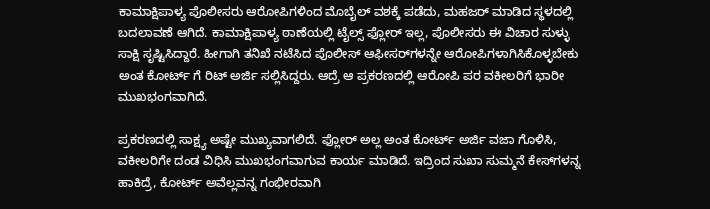ಕಾಮಾಕ್ಷಿಪಾಳ್ಯ ಪೊಲೀಸರು ಆರೋಪಿಗಳಿಂದ ಮೊಬೈಲ್ ವಶಕ್ಕೆ ಪಡೆದು, ಮಹಜರ್ ಮಾಡಿದ ಸ್ಥಳದಲ್ಲಿ ಬದಲಾವಣೆ ಆಗಿದೆ. ಕಾಮಾಕ್ಷಿಪಾಳ್ಯ ಠಾಣೆಯಲ್ಲಿ ಟೈಲ್ಸ್ ಫ್ಲೋರ್ ಇಲ್ಲ, ಪೊಲೀಸರು ಈ ವಿಚಾರ ಸುಳ್ಳು ಸಾಕ್ಷಿ ಸೃಷ್ಟಿಸಿದ್ದಾರೆ. ಹೀಗಾಗಿ ತನಿಖೆ ನಟೆಸಿದ ಪೊಲೀಸ್ ಆಫೀಸರ್‌‌ಗಳನ್ನೇ ಆರೋಪಿಗಳಾಗಿಸಿಕೊಳ್ಳಬೇಕು ಅಂತ ಕೋರ್ಟ್ ಗೆ ರಿಟ್ ಅರ್ಜಿ ಸಲ್ಲಿಸಿದ್ದರು. ಆದ್ರೆ ಆ ಪ್ರಕರಣದಲ್ಲಿ ಆರೋಪಿ ಪರ ವಕೀಲರಿಗೆ ಭಾರೀ ಮುಖಭಂಗವಾಗಿದೆ.

ಪ್ರಕರಣದಲ್ಲಿ ಸಾಕ್ಷ್ಯ ಅಷ್ಟೇ ಮುಖ್ಯವಾಗಲಿದೆ. ಫ್ಲೋರ್ ಅಲ್ಲ ಅಂತ ಕೋರ್ಟ್ ಅರ್ಜಿ ವಜಾ ಗೊಳಿಸಿ, ವಕೀಲರಿಗೇ ದಂಡ ವಿಧಿಸಿ ಮುಖಭಂಗವಾಗುವ ಕಾರ್ಯ ಮಾಡಿದೆ. ಇದ್ರಿಂದ ಸುಖಾ ಸುಮ್ಮನೆ ಕೇಸ್‌‌ಗಳನ್ನ ಹಾಕಿದ್ರೆ, ಕೋರ್ಟ್ ಅವೆಲ್ಲವನ್ನ ಗಂಭೀರವಾಗಿ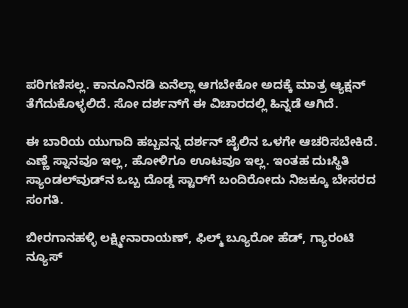ಪರಿಗಣಿಸಲ್ಲ. ಕಾನೂನಿನಡಿ ಏನೆಲ್ಲಾ ಆಗಬೇಕೋ ಅದಕ್ಕೆ ಮಾತ್ರ ಆ್ಯಕ್ಷನ್ ತೆಗೆದುಕೊಳ್ಳಲಿದೆ. ಸೋ ದರ್ಶನ್‌ಗೆ ಈ ವಿಚಾರದಲ್ಲಿ ಹಿನ್ನಡೆ ಆಗಿದೆ.

ಈ ಬಾರಿಯ ಯುಗಾದಿ ಹಬ್ಬವನ್ನ ದರ್ಶನ್ ಜೈಲಿನ ಒಳಗೇ ಆಚರಿಸಬೇಕಿದೆ. ಎಣ್ಣೆ ಸ್ನಾನವೂ ಇಲ್ಲ, ಹೋಳಿಗೂ ಊಟವೂ ಇಲ್ಲ. ಇಂತಹ ದುಃಸ್ಥಿತಿ ಸ್ಯಾಂಡಲ್‌ವುಡ್‌ನ ಒಬ್ಬ ದೊಡ್ಡ ಸ್ಟಾರ್‌ಗೆ ಬಂದಿರೋದು ನಿಜಕ್ಕೂ ಬೇಸರದ ಸಂಗತಿ.

ಬೀರಗಾನಹಳ್ಳಿ ಲಕ್ಷ್ಮೀನಾರಾಯಣ್, ಫಿಲ್ಮ್ ಬ್ಯೂರೋ ಹೆಡ್, ಗ್ಯಾರಂಟಿ ನ್ಯೂಸ್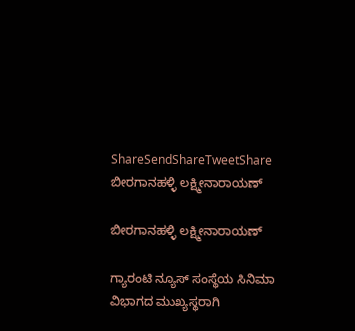ShareSendShareTweetShare
ಬೀರಗಾನಹಳ್ಳಿ ಲಕ್ಷ್ಮೀನಾರಾಯಣ್

ಬೀರಗಾನಹಳ್ಳಿ ಲಕ್ಷ್ಮೀನಾರಾಯಣ್

ಗ್ಯಾರಂಟಿ ನ್ಯೂಸ್ ಸಂಸ್ಥೆಯ ಸಿನಿಮಾ ವಿಭಾಗದ ಮುಖ್ಯಸ್ಥರಾಗಿ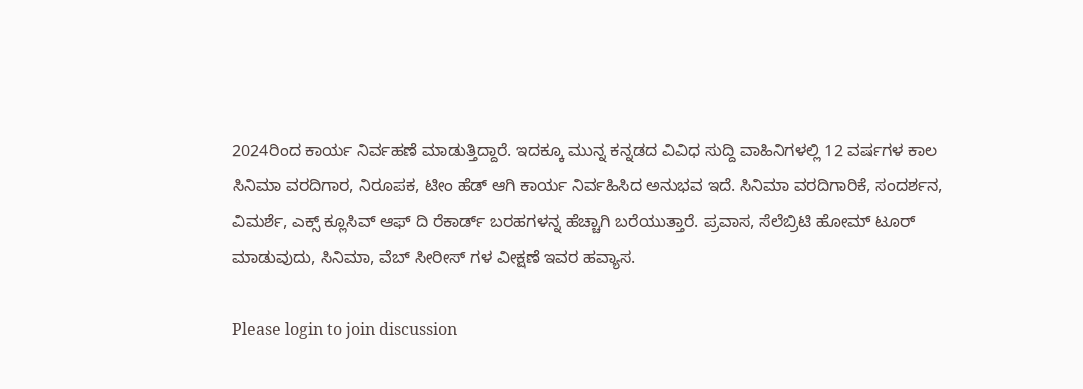2024ರಿಂದ ಕಾರ್ಯ ನಿರ್ವಹಣೆ ಮಾಡುತ್ತಿದ್ದಾರೆ. ಇದಕ್ಕೂ ಮುನ್ನ ಕನ್ನಡದ ವಿವಿಧ ಸುದ್ದಿ ವಾಹಿನಿಗಳಲ್ಲಿ 12 ವರ್ಷಗಳ ಕಾಲ ಸಿನಿಮಾ ವರದಿಗಾರ, ನಿರೂಪಕ, ಟೀಂ ಹೆಡ್ ಆಗಿ ಕಾರ್ಯ ನಿರ್ವಹಿಸಿದ ಅನುಭವ ಇದೆ. ಸಿನಿಮಾ ವರದಿಗಾರಿಕೆ, ಸಂದರ್ಶನ, ವಿಮರ್ಶೆ, ಎಕ್ಸ್ ಕ್ಲೂಸಿವ್ ಆಫ್ ದಿ ರೆಕಾರ್ಡ್ ಬರಹಗಳನ್ನ ಹೆಚ್ಚಾಗಿ ಬರೆಯುತ್ತಾರೆ. ಪ್ರವಾಸ, ಸೆಲೆಬ್ರಿಟಿ ಹೋಮ್ ಟೂರ್ ಮಾಡುವುದು, ಸಿನಿಮಾ, ವೆಬ್ ಸೀರೀಸ್ ಗಳ ವೀಕ್ಷಣೆ ಇವರ ಹವ್ಯಾಸ.

Please login to join discussion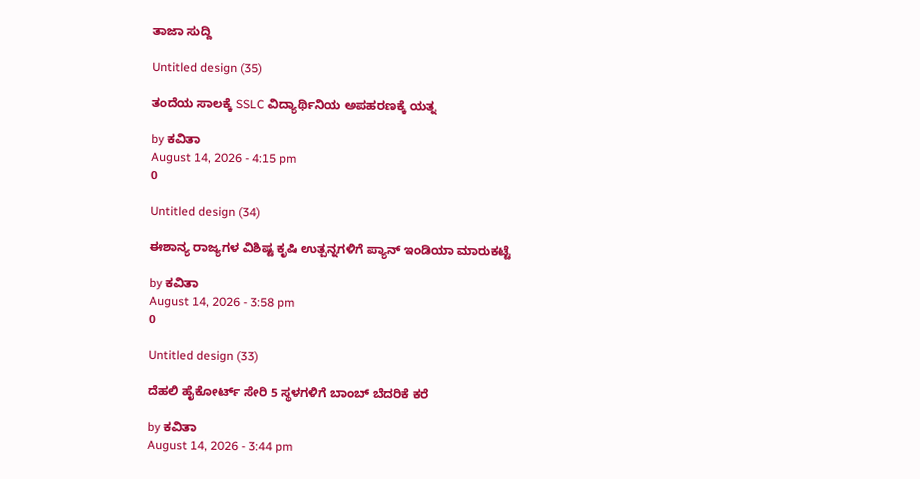ತಾಜಾ ಸುದ್ದಿ

Untitled design (35)

ತಂದೆಯ ಸಾಲಕ್ಕೆ SSLC ವಿದ್ಯಾರ್ಥಿನಿಯ ಅಪಹರಣಕ್ಕೆ ಯತ್ನ

by ಕವಿತಾ
August 14, 2026 - 4:15 pm
0

Untitled design (34)

ಈಶಾನ್ಯ ರಾಜ್ಯಗಳ ವಿಶಿಷ್ಟ ಕೃಷಿ ಉತ್ಪನ್ನಗಳಿಗೆ ಪ್ಯಾನ್ ಇಂಡಿಯಾ ಮಾರುಕಟ್ಟೆ

by ಕವಿತಾ
August 14, 2026 - 3:58 pm
0

Untitled design (33)

ದೆಹಲಿ ಹೈಕೋರ್ಟ್ ಸೇರಿ 5 ಸ್ಥಳಗಳಿಗೆ ಬಾಂಬ್ ಬೆದರಿಕೆ ಕರೆ

by ಕವಿತಾ
August 14, 2026 - 3:44 pm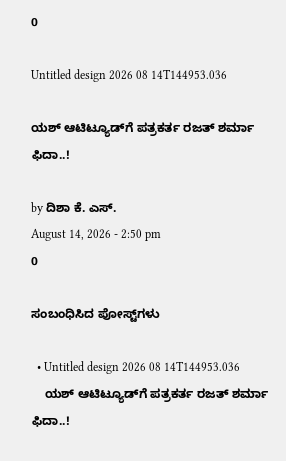0

Untitled design 2026 08 14T144953.036

ಯಶ್ ಆಟಿಟ್ಯೂಡ್‌ಗೆ ಪತ್ರಕರ್ತ ರಜತ್ ಶರ್ಮಾ ಫಿದಾ..!

by ದಿಶಾ ಕೆ. ಎಸ್.
August 14, 2026 - 2:50 pm
0

ಸಂಬಂಧಿಸಿದ ಪೋಸ್ಟ್‌ಗಳು

  • Untitled design 2026 08 14T144953.036
    ಯಶ್ ಆಟಿಟ್ಯೂಡ್‌ಗೆ ಪತ್ರಕರ್ತ ರಜತ್ ಶರ್ಮಾ ಫಿದಾ..!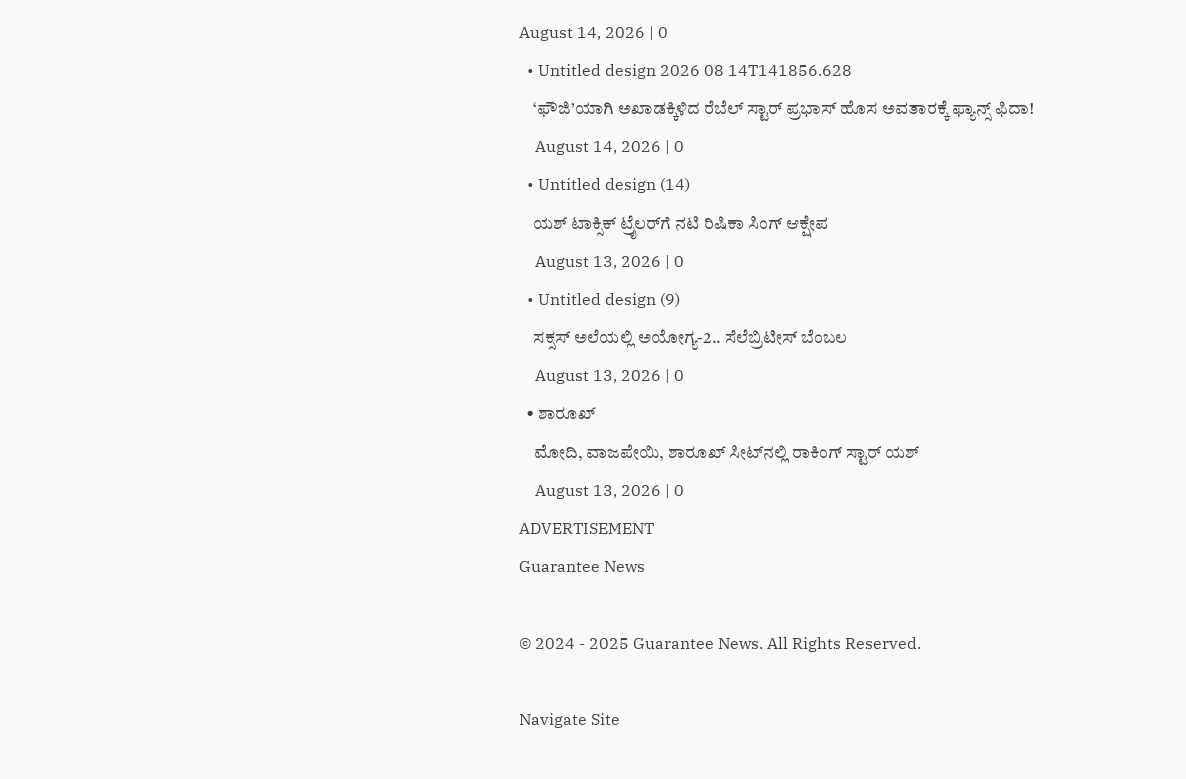August 14, 2026 | 0
  • Untitled design 2026 08 14T141856.628
    ‘ಫೌಜಿ’ಯಾಗಿ ಅಖಾಡಕ್ಕಿಳಿದ ರೆಬೆಲ್ ಸ್ಟಾರ್ ಪ್ರಭಾಸ್ ಹೊಸ ಅವತಾರಕ್ಕೆ ಫ್ಯಾನ್ಸ್ ಫಿದಾ!
    August 14, 2026 | 0
  • Untitled design (14)
    ಯಶ್ ಟಾಕ್ಸಿಕ್ ಟ್ರೈಲರ್‌ಗೆ ನಟಿ ರಿಷಿಕಾ ಸಿಂಗ್ ಆಕ್ಷೇಪ
    August 13, 2026 | 0
  • Untitled design (9)
    ಸಕ್ಸಸ್ ಅಲೆಯಲ್ಲಿ ಅಯೋಗ್ಯ-2.. ಸೆಲೆಬ್ರಿಟೀಸ್ ಬೆಂಬಲ
    August 13, 2026 | 0
  • ಶಾರೂಖ್
    ಮೋದಿ, ವಾಜಪೇಯಿ, ಶಾರೂಖ್ ಸೀಟ್‌ನಲ್ಲಿ ರಾಕಿಂಗ್ ಸ್ಟಾರ್ ಯಶ್
    August 13, 2026 | 0
ADVERTISEMENT
Guarantee News

© 2024 - 2025 Guarantee News. All Rights Reserved.

Navigate Site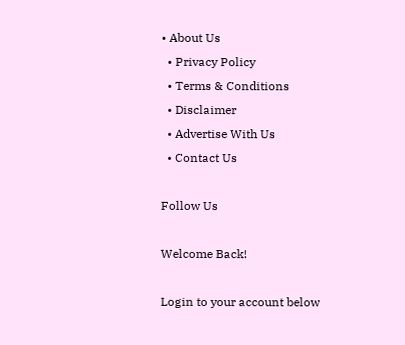• About Us
  • Privacy Policy
  • Terms & Conditions
  • Disclaimer
  • Advertise With Us
  • Contact Us

Follow Us

Welcome Back!

Login to your account below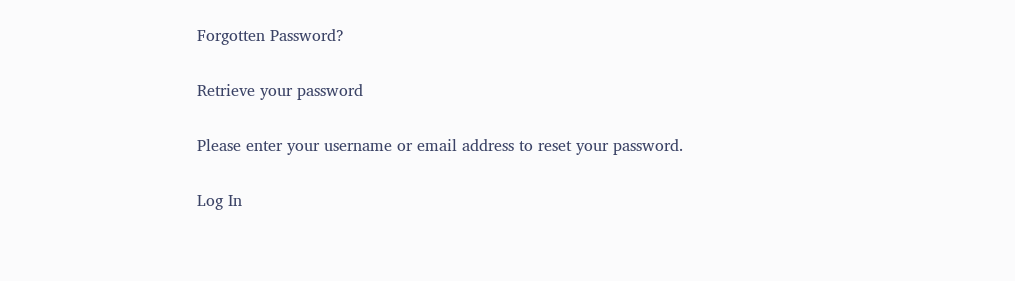Forgotten Password?

Retrieve your password

Please enter your username or email address to reset your password.

Log In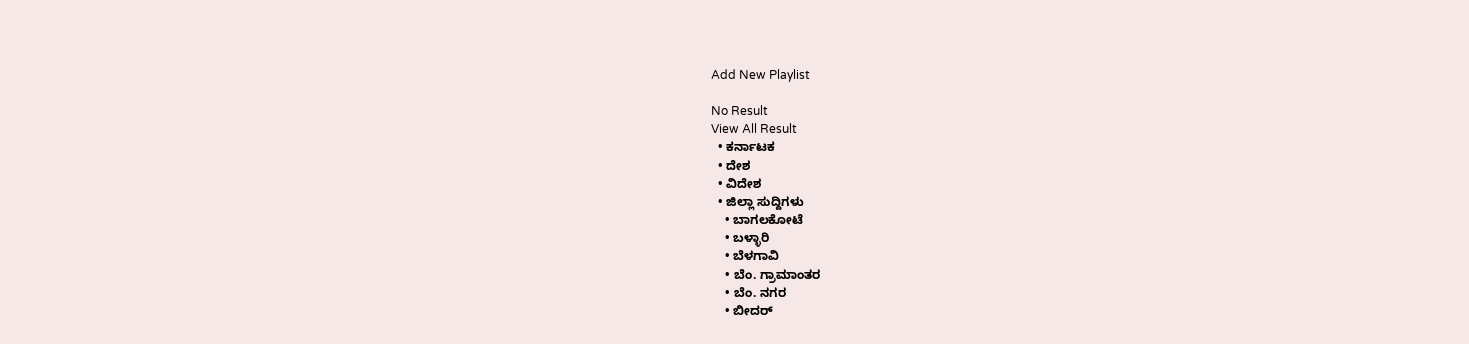Add New Playlist

No Result
View All Result
  • ಕರ್ನಾಟಕ
  • ದೇಶ
  • ವಿದೇಶ
  • ಜಿಲ್ಲಾ ಸುದ್ದಿಗಳು
    • ಬಾಗಲಕೋಟೆ
    • ಬಳ್ಳಾರಿ
    • ಬೆಳಗಾವಿ
    • ಬೆಂ. ಗ್ರಾಮಾಂತರ
    • ಬೆಂ. ನಗರ
    • ಬೀದರ್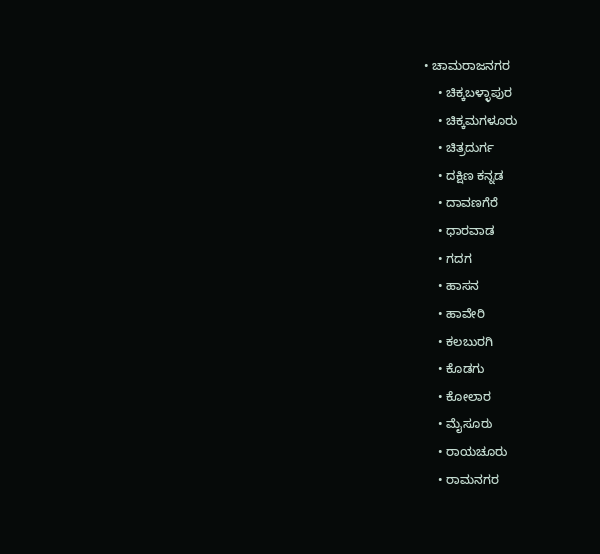• ಚಾಮರಾಜನಗರ
    • ಚಿಕ್ಕಬಳ್ಳಾಪುರ
    • ಚಿಕ್ಕಮಗಳೂರು
    • ಚಿತ್ರದುರ್ಗ
    • ದಕ್ಷಿಣ ಕನ್ನಡ
    • ದಾವಣಗೆರೆ
    • ಧಾರವಾಡ
    • ಗದಗ
    • ಹಾಸನ
    • ಹಾವೇರಿ
    • ಕಲಬುರಗಿ
    • ಕೊಡಗು
    • ಕೋಲಾರ
    • ಮೈಸೂರು
    • ರಾಯಚೂರು
    • ರಾಮನಗರ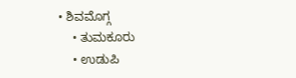• ಶಿವಮೊಗ್ಗ
    • ತುಮಕೂರು
    • ಉಡುಪಿ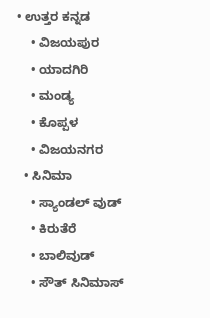• ಉತ್ತರ ಕನ್ನಡ
    • ವಿಜಯಪುರ
    • ಯಾದಗಿರಿ
    • ಮಂಡ್ಯ
    • ಕೊಪ್ಪಳ
    • ವಿಜಯನಗರ
  • ಸಿನಿಮಾ
    • ಸ್ಯಾಂಡಲ್ ವುಡ್
    • ಕಿರುತೆರೆ
    • ಬಾಲಿವುಡ್
    • ಸೌತ್ ಸಿನಿಮಾಸ್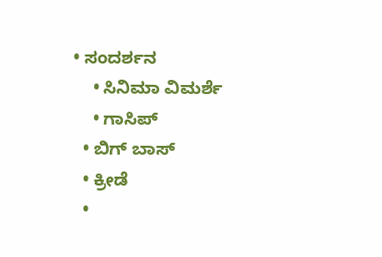• ಸಂದರ್ಶನ
    • ಸಿನಿಮಾ ವಿಮರ್ಶೆ
    • ಗಾಸಿಪ್
  • ಬಿಗ್ ಬಾಸ್
  • ಕ್ರೀಡೆ
  •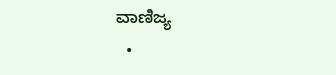ವಾಣಿಜ್ಯ
  •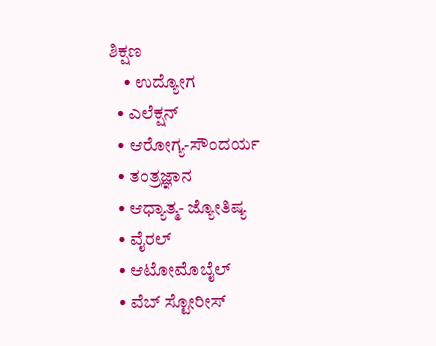ಶಿಕ್ಷಣ
    • ಉದ್ಯೋಗ
  • ಎಲೆಕ್ಷನ್
  • ಆರೋಗ್ಯ-ಸೌಂದರ್ಯ
  • ತಂತ್ರಜ್ಞಾನ
  • ಆಧ್ಯಾತ್ಮ- ಜ್ಯೋತಿಷ್ಯ
  • ವೈರಲ್
  • ಆಟೋಮೊಬೈಲ್
  • ವೆಬ್ ಸ್ಟೋರೀಸ್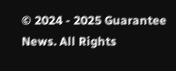© 2024 - 2025 Guarantee News. All Rights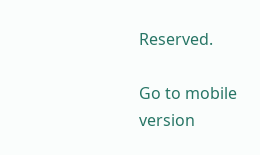Reserved.

Go to mobile version